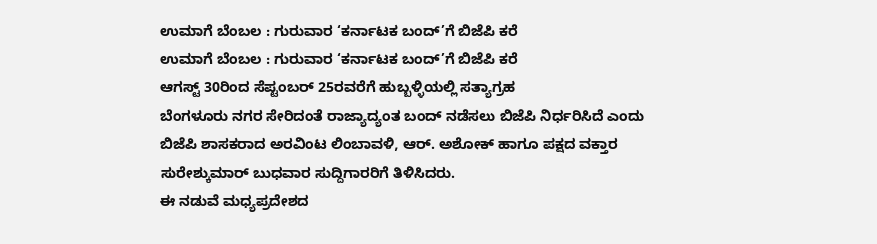ಉಮಾಗೆ ಬೆಂಬಲ : ಗುರುವಾರ ‘ಕರ್ನಾಟಕ ಬಂದ್’ಗೆ ಬಿಜೆಪಿ ಕರೆ
ಉಮಾಗೆ ಬೆಂಬಲ : ಗುರುವಾರ ‘ಕರ್ನಾಟಕ ಬಂದ್’ಗೆ ಬಿಜೆಪಿ ಕರೆ
ಆಗಸ್ಟ್ 30ರಿಂದ ಸೆಪ್ಟಂಬರ್ 25ರವರೆಗೆ ಹುಬ್ಬಳ್ಳಿಯಲ್ಲಿ ಸತ್ಯಾಗ್ರಹ
ಬೆಂಗಳೂರು ನಗರ ಸೇರಿದಂತೆ ರಾಜ್ಯಾದ್ಯಂತ ಬಂದ್ ನಡೆಸಲು ಬಿಜೆಪಿ ನಿರ್ಧರಿಸಿದೆ ಎಂದು ಬಿಜೆಪಿ ಶಾಸಕರಾದ ಅರವಿಂಟ ಲಿಂಬಾವಳಿ, ಆರ್. ಅಶೋಕ್ ಹಾಗೂ ಪಕ್ಷದ ವಕ್ತಾರ ಸುರೇಶ್ಕುಮಾರ್ ಬುಧವಾರ ಸುದ್ದಿಗಾರರಿಗೆ ತಿಳಿಸಿದರು.
ಈ ನಡುವೆ ಮಧ್ಯಪ್ರದೇಶದ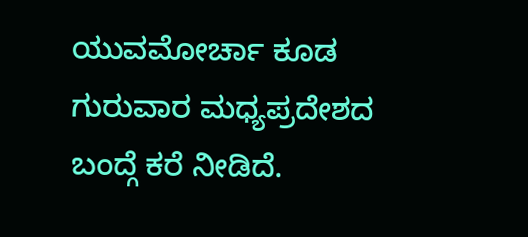ಯುವಮೋರ್ಚಾ ಕೂಡ ಗುರುವಾರ ಮಧ್ಯಪ್ರದೇಶದ ಬಂದ್ಗೆ ಕರೆ ನೀಡಿದೆ.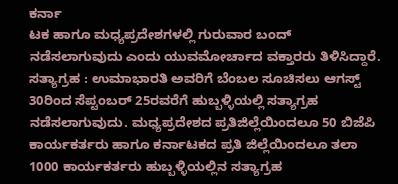ಕರ್ನಾ
ಟಕ ಹಾಗೂ ಮಧ್ಯಪ್ರದೇಶಗಳಲ್ಲಿ ಗುರುವಾರ ಬಂದ್ ನಡೆಸಲಾಗುವುದು ಎಂದು ಯುವಮೋರ್ಚಾದ ವಕ್ತಾರರು ತಿಳಿಸಿದ್ದಾರೆ.
ಸತ್ಯಾಗ್ರಹ : ಉಮಾಭಾರತಿ ಅವರಿಗೆ ಬೆಂಬಲ ಸೂಚಿಸಲು ಆಗಸ್ಟ್ 30ರಿಂದ ಸೆಪ್ಟಂಬರ್ 25ರವರೆಗೆ ಹುಬ್ಬಳ್ಳಿಯಲ್ಲಿ ಸತ್ಯಾಗ್ರಹ ನಡೆಸಲಾಗುವುದು. ಮಧ್ಯಪ್ರದೇಶದ ಪ್ರತಿಜಿಲ್ಲೆಯಿಂದಲೂ 50 ಬಿಜೆಪಿ ಕಾರ್ಯಕರ್ತರು ಹಾಗೂ ಕರ್ನಾಟಕದ ಪ್ರತಿ ಜಿಲ್ಲೆಯಿಂದಲೂ ತಲಾ 1000 ಕಾರ್ಯಕರ್ತರು ಹುಬ್ಬಳ್ಳಿಯಲ್ಲಿನ ಸತ್ಯಾಗ್ರಹ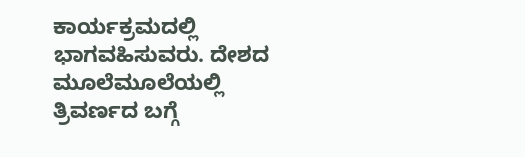ಕಾರ್ಯಕ್ರಮದಲ್ಲಿ ಭಾಗವಹಿಸುವರು. ದೇಶದ ಮೂಲೆಮೂಲೆಯಲ್ಲಿ ತ್ರಿವರ್ಣದ ಬಗ್ಗೆ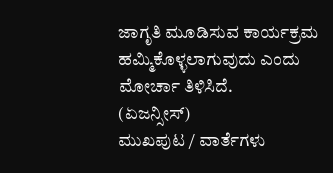ಜಾಗೃತಿ ಮೂಡಿಸುವ ಕಾರ್ಯಕ್ರಮ ಹಮ್ಮಿಕೊಳ್ಳಲಾಗುವುದು ಎಂದು ಮೋರ್ಚಾ ತಿಳಿಸಿದೆ.
(ಏಜನ್ಸೀಸ್)
ಮುಖಪುಟ / ವಾರ್ತೆಗಳು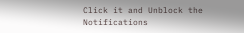Click it and Unblock the Notifications